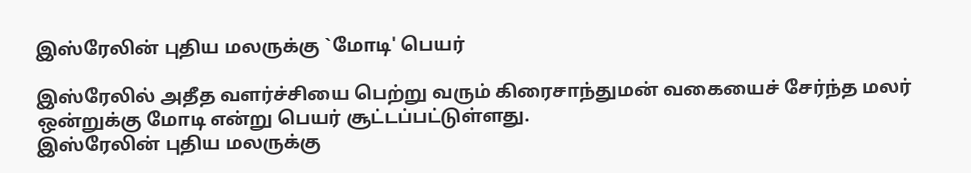இஸ்ரேலின் புதிய மலருக்கு `மோடி' பெயர்

இஸ்ரேலில் அதீத வளர்ச்சியை பெற்று வரும் கிரைசாந்துமன் வகையைச் சேர்ந்த மலர் ஒன்றுக்கு மோடி என்று பெயர் சூட்டப்பட்டுள்ளது.
இஸ்ரேலின் புதிய மலருக்கு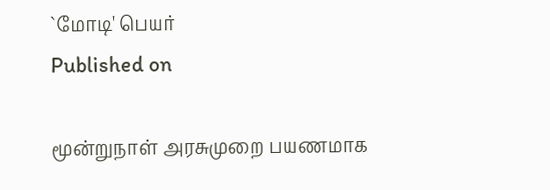`மோடி' பெயர்
Published on

மூன்றுநாள் அரசுமுறை பயணமாக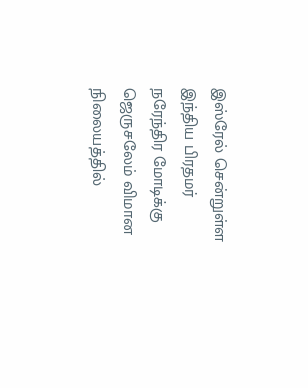இஸ்ரேல் சென்றுள்ள இந்திய பிரதமர் நரேந்திர மோடிக்கு ஜெருசலேம் விமான நிலையத்தில்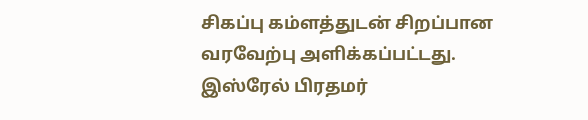சிகப்பு கம்ளத்துடன் சிறப்பான வரவேற்பு அளிக்கப்பட்டது. இஸ்ரேல் பிரதமர்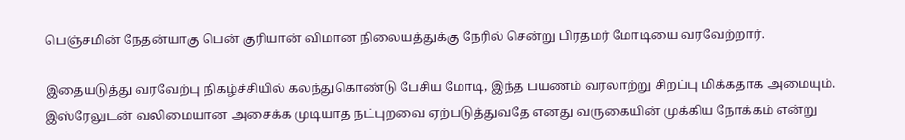பெஞ்சமின் நேதன்யாகு பென் குரியான் விமான நிலையத்துக்கு நேரில் சென்று பிரதமர் மோடியை வரவேற்றார்.

இதையடுத்து வரவேற்பு நிகழ்ச்சியில் கலந்துகொண்டு பேசிய மோடி, இந்த பயணம் வரலாற்று சிறப்பு மிக்கதாக அமையும். இஸ்ரேலுடன் வலிமையான அசைக்க முடியாத நட்புறவை ஏற்படுத்துவதே எனது வருகையின் முக்கிய நோக்கம் என்று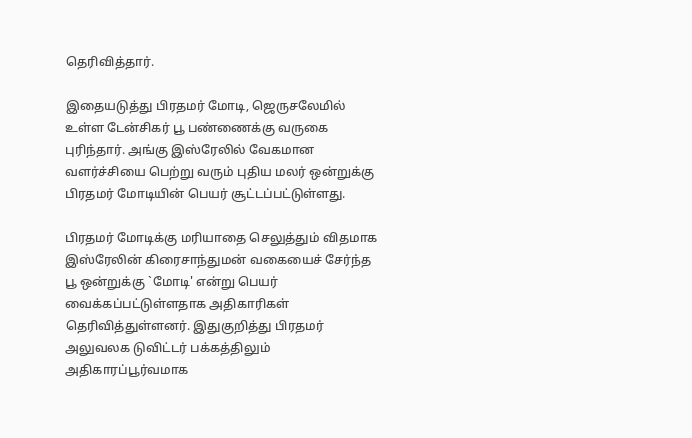தெரிவித்தார்.

இதையடுத்து பிரதமர் மோடி, ஜெருசலேமில் உள்ள டேன்சிகர் பூ பண்ணைக்கு வருகை புரிந்தார். அங்கு இஸ்ரேலில் வேகமான வளர்ச்சியை பெற்று வரும் புதிய மலர் ஒன்றுக்கு பிரதமர் மோடியின் பெயர் சூட்டப்பட்டுள்ளது.

பிரதமர் மோடிக்கு மரியாதை செலுத்தும் விதமாக இஸ்ரேலின் கிரைசாந்துமன் வகையைச் சேர்ந்த பூ ஒன்றுக்கு `மோடி' என்று பெயர் வைக்கப்பட்டுள்ளதாக அதிகாரிகள் தெரிவித்துள்ளனர். இதுகுறித்து பிரதமர் அலுவலக டுவிட்டர் பக்கத்திலும் அதிகாரப்பூர்வமாக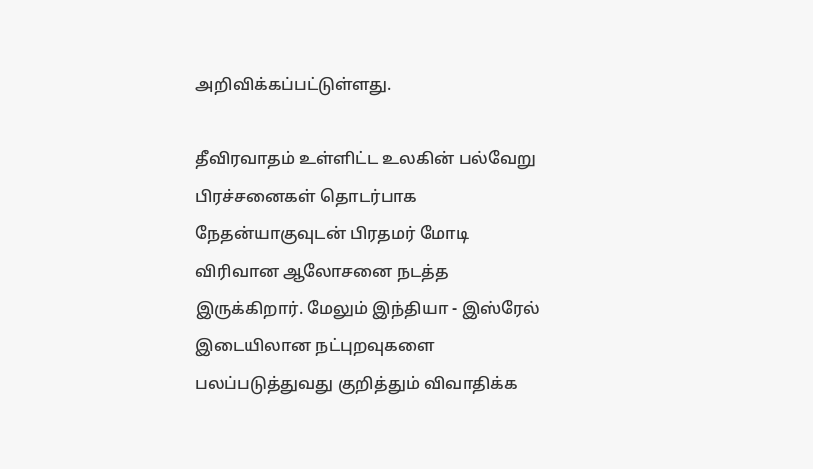அறிவிக்கப்பட்டுள்ளது.

தீவிரவாதம் உள்ளிட்ட உலகின் பல்வேறு பிரச்சனைகள் தொடர்பாக நேதன்யாகுவுடன் பிரதமர் மோடி விரிவான ஆலோசனை நடத்த இருக்கிறார். மேலும் இந்தியா - இஸ்ரேல் இடையிலான நட்புறவுகளை பலப்படுத்துவது குறித்தும் விவாதிக்க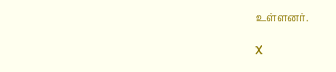உள்ளனர்.

X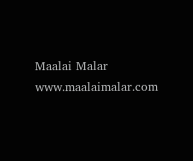Maalai Malar
www.maalaimalar.com